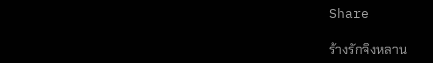Share

ร้างรักจิงหลาน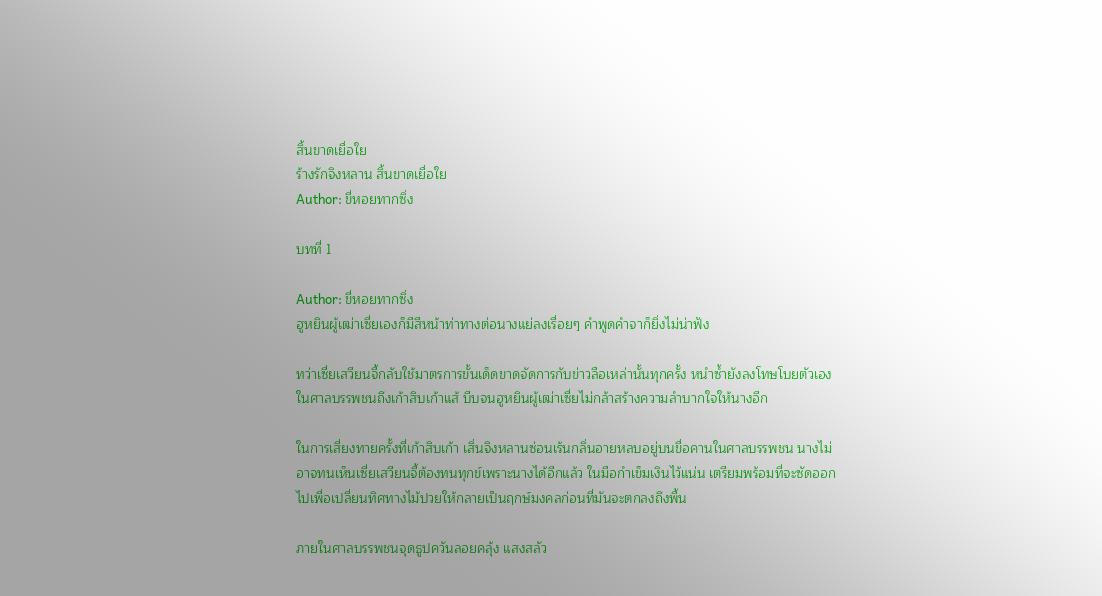สิ้นขาดเยื่อใย
ร้างรักจิงหลาน สิ้นขาดเยื่อใย
Author: ขี่หอยทากซิ่ง

บทที่ 1

Author: ขี่หอยทากซิ่ง
ฮูหยินผู้เฒ่าเซี่ยเองก็มีสีหน้าท่าทางต่อนางแย่ลงเรื่อยๆ คำพูดคำจาก็ยิ่งไม่น่าฟัง

ทว่าเซี่ยเสวียนจี้กลับใช้มาตรการขั้นเด็ดขาดจัดการกับข่าวลือเหล่านั้นทุกครั้ง หนำซ้ำยังลงโทษโบยตัวเองในศาลบรรพชนถึงเก้าสิบเก้าแส้ บีบจนฮูหยินผู้เฒ่าเซี่ยไม่กล้าสร้างความลำบากใจให้นางอีก

ในการเสี่ยงทายครั้งที่เก้าสิบเก้า เสิ่นจิงหลานซ่อนเร้นกลิ่นอายหลบอยู่บนขื่อคานในศาลบรรพชน นางไม่อาจทนเห็นเซี่ยเสวียนจี้ต้องทนทุกข์เพราะนางได้อีกแล้ว ในมือกำเข็มเงินไว้แน่น เตรียมพร้อมที่จะซัดออกไปเพื่อเปลี่ยนทิศทางไม้ปวยให้กลายเป็นฤกษ์มงคลก่อนที่มันจะตกลงถึงพื้น

ภายในศาลบรรพชนจุดธูปควันลอยคลุ้ง แสงสลัว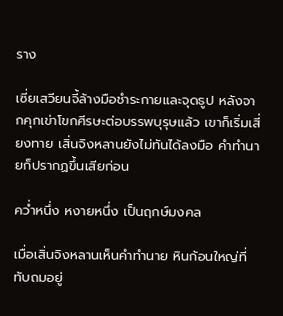ราง

เซี่ยเสวียนจี้ล้างมือชำระกายและจุดธูป หลังจากคุกเข่าโขกศีรษะต่อบรรพบุรุษแล้ว เขาก็เริ่มเสี่ยงทาย เสิ่นจิงหลานยังไม่ทันได้ลงมือ คำทำนายก็ปรากฏขึ้นเสียก่อน

คว่ำหนึ่ง หงายหนึ่ง เป็นฤกษ์มงคล

เมื่อเสิ่นจิงหลานเห็นคำทำนาย หินก้อนใหญ่ที่ทับถมอยู่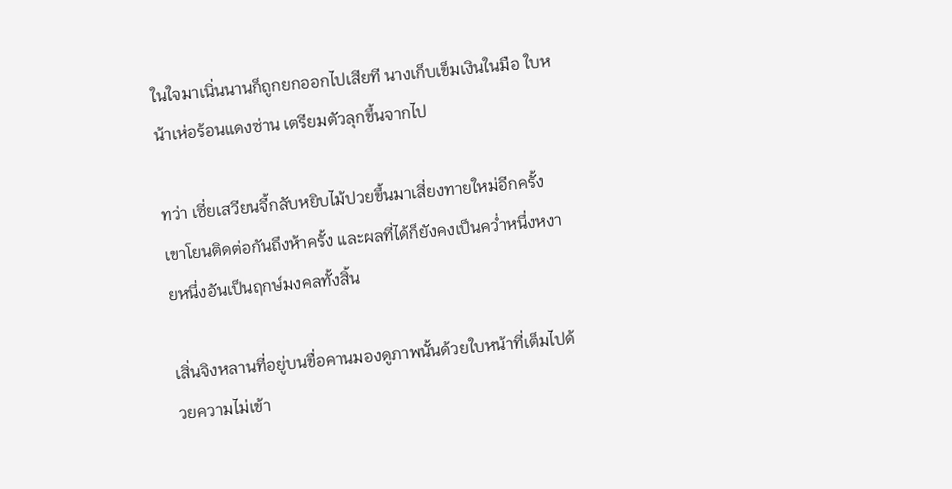ในใจมาเนิ่นนานก็ถูกยกออกไปเสียที นางเก็บเข็มเงินในมือ ใบหน้าเห่อร้อนแดงซ่าน เตรียมตัวลุกขึ้นจากไป

ทว่า เซี่ยเสวียนจี้กลับหยิบไม้ปวยขึ้นมาเสี่ยงทายใหม่อีกครั้ง เขาโยนติดต่อกันถึงห้าครั้ง และผลที่ได้ก็ยังคงเป็นคว่ำหนึ่งหงายหนึ่งอันเป็นฤกษ์มงคลทั้งสิ้น

เสิ่นจิงหลานที่อยู่บนขื่อคานมองดูภาพนั้นด้วยใบหน้าที่เต็มไปด้วยความไม่เข้า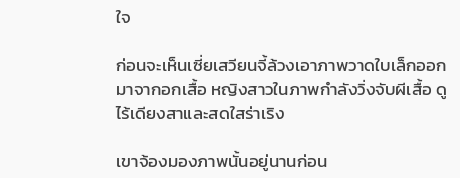ใจ

ก่อนจะเห็นเซี่ยเสวียนจี้ล้วงเอาภาพวาดใบเล็กออกมาจากอกเสื้อ หญิงสาวในภาพกำลังวิ่งจับผีเสื้อ ดูไร้เดียงสาและสดใสร่าเริง

เขาจ้องมองภาพนั้นอยู่นานก่อน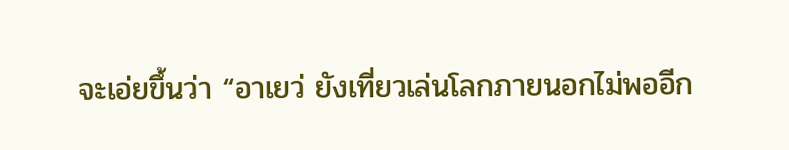จะเอ่ยขึ้นว่า “อาเยว่ ยังเที่ยวเล่นโลกภายนอกไม่พออีก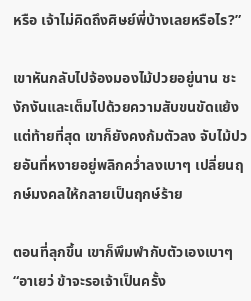หรือ เจ้าไม่คิดถึงศิษย์พี่บ้างเลยหรือไร?”

เขาหันกลับไปจ้องมองไม้ปวยอยู่นาน ชะงักงันและเต็มไปด้วยความสับขนขัดแย้ง แต่ท้ายที่สุด เขาก็ยังคงก้มตัวลง จับไม้ปวยอันที่หงายอยู่พลิกคว่ำลงเบาๆ เปลี่ยนฤกษ์มงคลให้กลายเป็นฤกษ์ร้าย

ตอนที่ลุกขึ้น เขาก็พึมพำกับตัวเองเบาๆ “อาเยว่ ข้าจะรอเจ้าเป็นครั้ง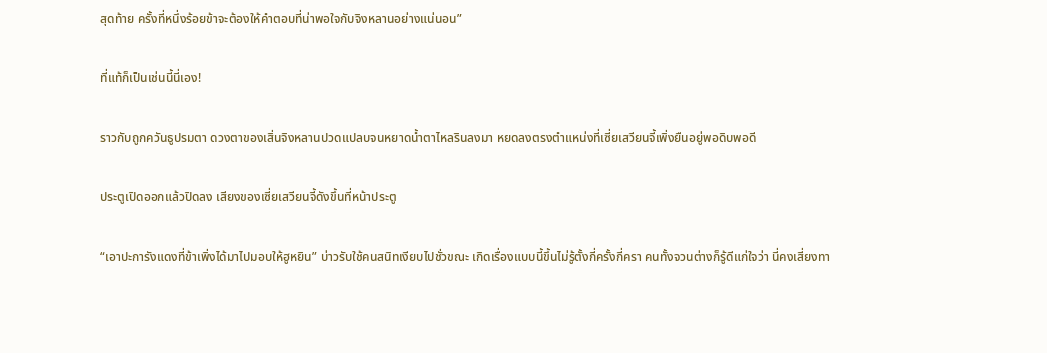สุดท้าย ครั้งที่หนึ่งร้อยข้าจะต้องให้คำตอบที่น่าพอใจกับจิงหลานอย่างแน่นอน”

ที่แท้ก็เป็นเช่นนี้นี่เอง!

ราวกับถูกควันธูปรมตา ดวงตาของเสิ่นจิงหลานปวดแปลบจนหยาดน้ำตาไหลรินลงมา หยดลงตรงตำแหน่งที่เซี่ยเสวียนจี้เพิ่งยืนอยู่พอดิบพอดี

ประตูเปิดออกแล้วปิดลง เสียงของเซี่ยเสวียนจี้ดังขึ้นที่หน้าประตู

“เอาปะการังแดงที่ข้าเพิ่งได้มาไปมอบให้ฮูหยิน” บ่าวรับใช้คนสนิทเงียบไปชั่วขณะ เกิดเรื่องแบบนี้ขึ้นไม่รู้ตั้งกี่ครั้งกี่ครา คนทั้งจวนต่างก็รู้ดีแก่ใจว่า นี่คงเสี่ยงทา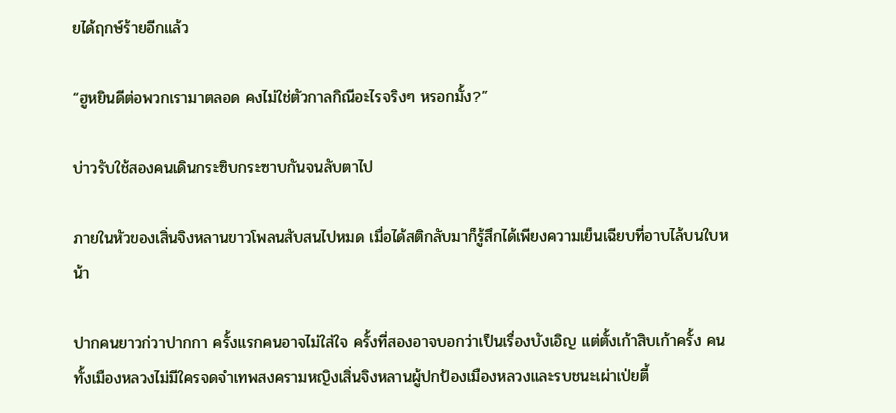ยได้ฤกษ์ร้ายอีกแล้ว

“ฮูหยินดีต่อพวกเรามาตลอด คงไม่ใช่ตัวกาลกิณีอะไรจริงๆ หรอกมั้ง?”

บ่าวรับใช้สองคนเดินกระซิบกระซาบกันจนลับตาไป

ภายในหัวของเสิ่นจิงหลานขาวโพลนสับสนไปหมด เมื่อได้สติกลับมาก็รู้สึกได้เพียงความเย็นเฉียบที่อาบไล้บนใบหน้า

ปากคนยาวก่วาปากกา ครั้งแรกคนอาจไม่ใส่ใจ ครั้งที่สองอาจบอกว่าเป็นเรื่องบังเอิญ แต่ตั้งเก้าสิบเก้าครั้ง คนทั้งเมืองหลวงไม่มีใครจดจำเทพสงครามหญิงเสิ่นจิงหลานผู้ปกป้องเมืองหลวงและรบชนะเผ่าเป่ยตี้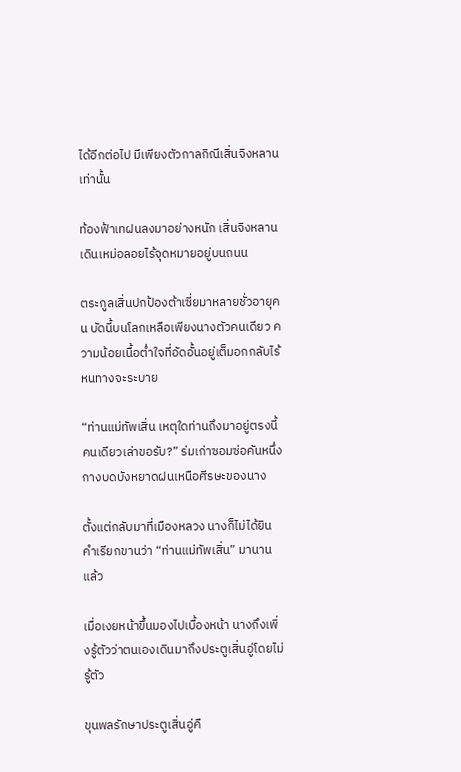ได้อีกต่อไป มีเพียงตัวกาลกิณีเสิ่นจิงหลานเท่านั้น

ท้องฟ้าเทฝนลงมาอย่างหนัก เสิ่นจิงหลานเดินเหม่อลอยไร้จุดหมายอยู่บนถนน

ตระกูลเสิ่นปกป้องต้าเซี่ยมาหลายชั่วอายุคน บัดนี้บนโลกเหลือเพียงนางตัวคนเดียว ความน้อยเนื้อต่ำใจที่อัดอั้นอยู่เต็มอกกลับไร้หนทางจะระบาย

“ท่านแม่ทัพเสิ่น เหตุใดท่านถึงมาอยู่ตรงนี้คนเดียวเล่าขอรับ?” ร่มเก่าซอมซ่อคันหนึ่งกางบดบังหยาดฝนเหนือศีรษะของนาง

ตั้งแต่กลับมาที่เมืองหลวง นางก็ไม่ได้ยินคำเรียกขานว่า “ท่านแม่ทัพเสิ่น” มานานแล้ว

เมื่อเงยหน้าขึ้นมองไปเบื้องหน้า นางถึงเพิ่งรู้ตัวว่าตนเองเดินมาถึงประตูเสิ่นอู่โดยไม่รู้ตัว

ขุนพลรักษาประตูเสิ่นอู่คื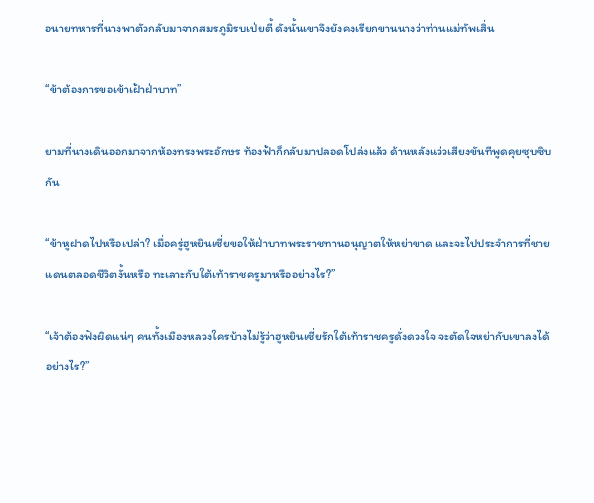อนายทหารที่นางพาตัวกลับมาจากสมรภูมิรบเป่ยตี้ ดังนั้นเขาจึงยังคงเรียกขานนางว่าท่านแม่ทัพเสิ่น

“ข้าต้องการขอเข้าเฝ้าฝ่าบาท”

ยามที่นางเดินออกมาจากห้องทรงพระอักษร ท้องฟ้าก็กลับมาปลอดโปล่งแล้ว ด้านหลังแว่วเสียงขันทีพูดคุยซุบซิบกัน

“ข้าหูฝาดไปหรือเปล่า? เมื่อครู่ฮูหยินเซี่ยขอให้ฝ่าบาทพระราชทานอนุญาตให้หย่าขาด และจะไปประจำการที่ชายแดนตลอดชีวิตงั้นหรือ ทะเลาะกับใต้เท้าราชครูมาหรืออย่างไร?”

“เจ้าต้องฟังผิดแน่ๆ คนทั้งเมืองหลวงใครบ้างไม่รู้ว่าฮูหยินเซี่ยรักใต้เท้าราชครูดั่งดวงใจ จะตัดใจหย่ากับเขาลงได้อย่างไร?”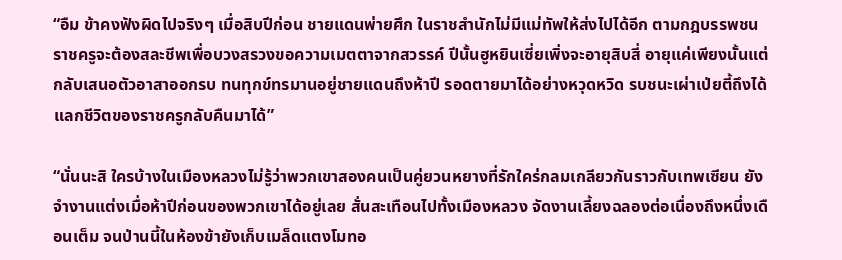“อืม ข้าคงฟังผิดไปจริงๆ เมื่อสิบปีก่อน ชายแดนพ่ายศึก ในราชสำนักไม่มีแม่ทัพให้ส่งไปได้อีก ตามกฎบรรพชน ราชครูจะต้องสละชีพเพื่อบวงสรวงขอความเมตตาจากสวรรค์ ปีนั้นฮูหยินเซี่ยเพิ่งจะอายุสิบสี่ อายุแค่เพียงนั้นแต่กลับเสนอตัวอาสาออกรบ ทนทุกข์ทรมานอยู่ชายแดนถึงห้าปี รอดตายมาได้อย่างหวุดหวิด รบชนะเผ่าเป่ยตี้ถึงได้แลกชีวิตของราชครูกลับคืนมาได้”

“นั่นนะสิ ใครบ้างในเมืองหลวงไม่รู้ว่าพวกเขาสองคนเป็นคู่ยวนหยางที่รักใคร่กลมเกลียวกันราวกับเทพเซียน ยังจำงานแต่งเมื่อห้าปีก่อนของพวกเขาได้อยู่เลย สั่นสะเทือนไปทั้งเมืองหลวง จัดงานเลี้ยงฉลองต่อเนื่องถึงหนึ่งเดือนเต็ม จนป่านนี้ในห้องข้ายังเก็บเมล็ดแตงโมทอ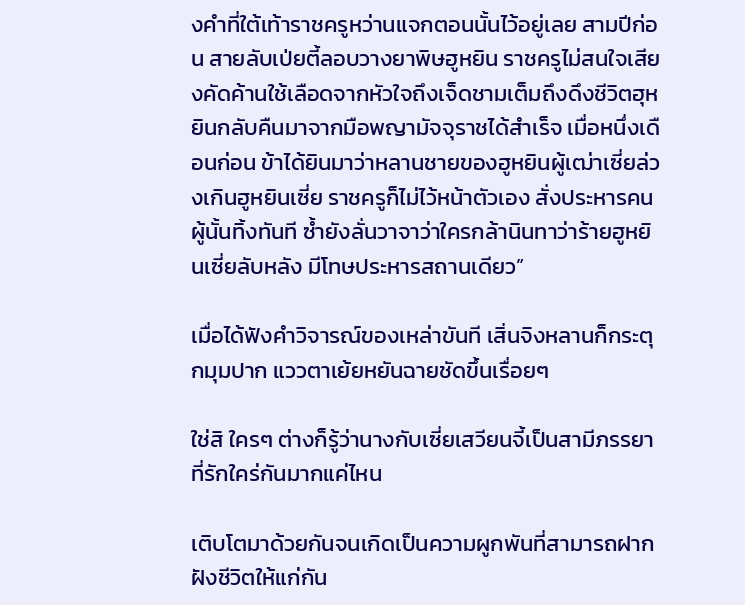งคำที่ใต้เท้าราชครูหว่านแจกตอนนั้นไว้อยู่เลย สามปีก่อน สายลับเป่ยตี้ลอบวางยาพิษฮูหยิน ราชครูไม่สนใจเสียงคัดค้านใช้เลือดจากหัวใจถึงเจ็ดชามเต็มถึงดึงชีวิตฮุหยินกลับคืนมาจากมือพญามัจจุราชได้สำเร็จ เมื่อหนึ่งเดือนก่อน ข้าได้ยินมาว่าหลานชายของฮูหยินผู้เฒ่าเซี่ยล่วงเกินฮูหยินเซี่ย ราชครูก็ไม่ไว้หน้าตัวเอง สั่งประหารคนผู้นั้นทิ้งทันที ซ้ำยังลั่นวาจาว่าใครกล้านินทาว่าร้ายฮูหยินเซี่ยลับหลัง มีโทษประหารสถานเดียว”

เมื่อได้ฟังคำวิจารณ์ของเหล่าขันที เสิ่นจิงหลานก็กระตุกมุมปาก แววตาเย้ยหยันฉายชัดขึ้นเรื่อยๆ

ใช่สิ ใครๆ ต่างก็รู้ว่านางกับเซี่ยเสวียนจี้เป็นสามีภรรยาที่รักใคร่กันมากแค่ไหน

เติบโตมาด้วยกันจนเกิดเป็นความผูกพันที่สามารถฝากฝังชีวิตให้แก่กัน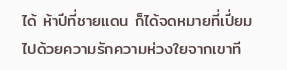ได้ ห้าปีที่ชายแดน ก็ได้จดหมายที่เปี่ยมไปด้วยความรักความห่วงใยจากเขาที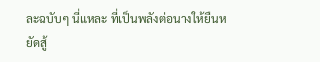ละฉบับๆ นี่แหละ ที่เป็นพลังต่อนางให้ยืนหยัดสู้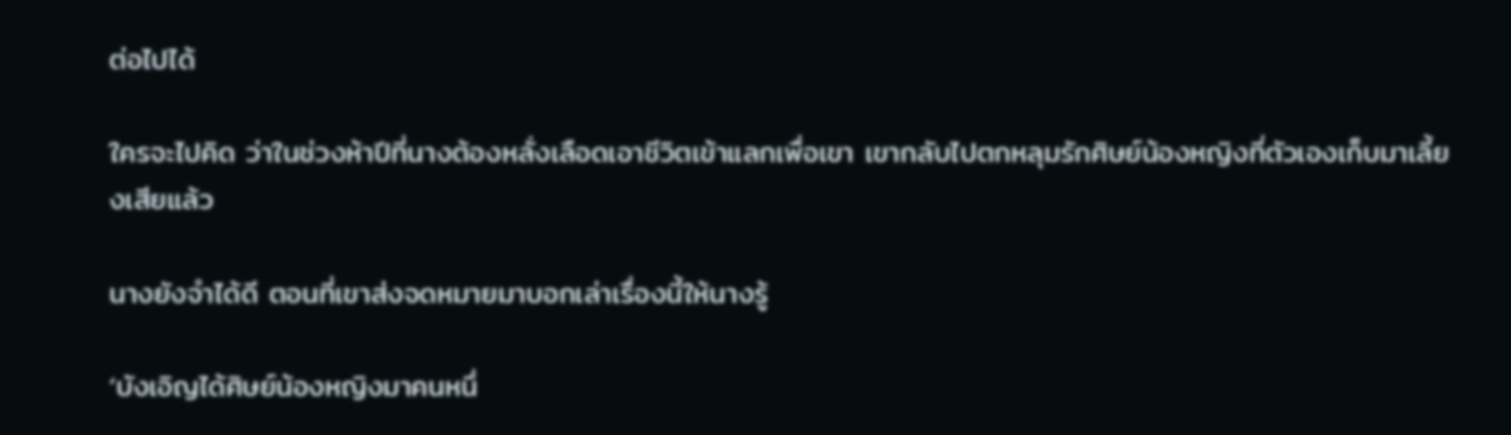ต่อไปได้

ใครจะไปคิด ว่าในช่วงห้าปีที่นางต้องหลั่งเลือดเอาชีวิตเข้าแลกเพื่อเขา เขากลับไปตกหลุมรักศิษย์น้องหญิงที่ตัวเองเก็บมาเลี้ยงเสียแล้ว

นางยังจำได้ดี ตอนที่เขาส่งจดหมายมาบอกเล่าเรื่องนี้ให้นางรู้

‘บังเอิญได้ศิษย์น้องหญิงมาคนหนึ่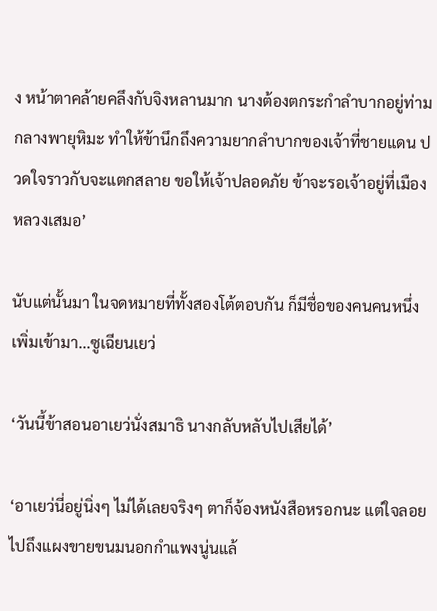ง หน้าตาคล้ายคลึงกับจิงหลานมาก นางต้องตกระกำลำบากอยู่ท่ามกลางพายุหิมะ ทำให้ข้านึกถึงความยากลำบากของเจ้าที่ชายแดน ปวดใจราวกับจะแตกสลาย ขอให้เจ้าปลอดภัย ข้าจะรอเจ้าอยู่ที่เมืองหลวงเสมอ’

นับแต่นั้นมา ในจดหมายที่ทั้งสองโต้ตอบกัน ก็มีชื่อของคนคนหนึ่งเพิ่มเข้ามา...ซูเฉียนเยว่

‘วันนี้ข้าสอนอาเยว่นั่งสมาธิ นางกลับหลับไปเสียได้’

‘อาเยว่นี่อยู่นิ่งๆ ไม่ได้เลยจริงๆ ตาก็จ้องหนังสือหรอกนะ แต่ใจลอยไปถึงแผงขายขนมนอกกำแพงนู่นแล้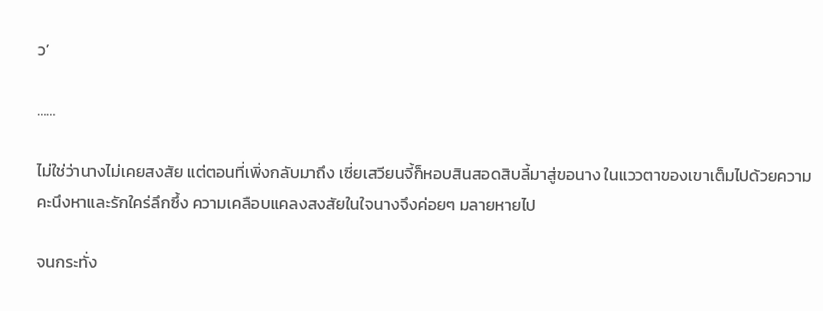ว’

……

ไม่ใช่ว่านางไม่เคยสงสัย แต่ตอนที่เพิ่งกลับมาถึง เซี่ยเสวียนจี้ก็หอบสินสอดสิบลี้มาสู่ขอนาง ในแววตาของเขาเต็มไปด้วยความคะนึงหาและรักใคร่ลึกซึ้ง ความเคลือบแคลงสงสัยในใจนางจึงค่อยๆ มลายหายไป

จนกระทั่ง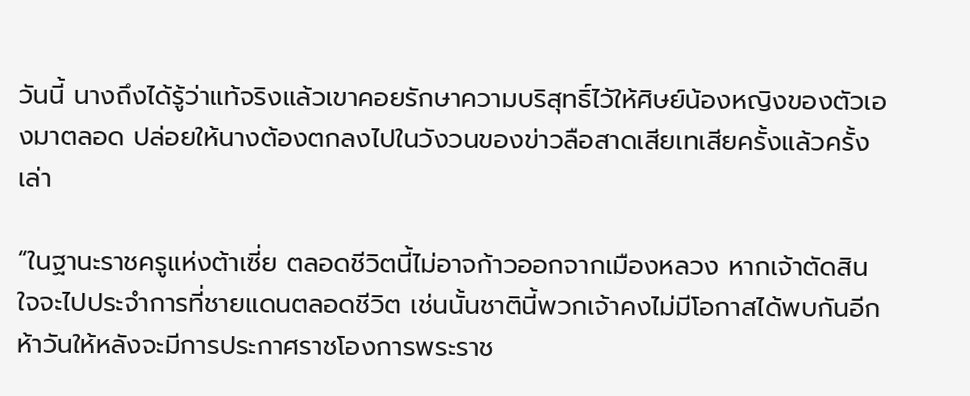วันนี้ นางถึงได้รู้ว่าแท้จริงแล้วเขาคอยรักษาความบริสุทธิ์ไว้ให้ศิษย์น้องหญิงของตัวเองมาตลอด ปล่อยให้นางต้องตกลงไปในวังวนของข่าวลือสาดเสียเทเสียครั้งแล้วครั้งเล่า

“ในฐานะราชครูแห่งต้าเซี่ย ตลอดชีวิตนี้ไม่อาจก้าวออกจากเมืองหลวง หากเจ้าตัดสินใจจะไปประจำการที่ชายแดนตลอดชีวิต เช่นนั้นชาตินี้พวกเจ้าคงไม่มีโอกาสได้พบกันอีก ห้าวันให้หลังจะมีการประกาศราชโองการพระราช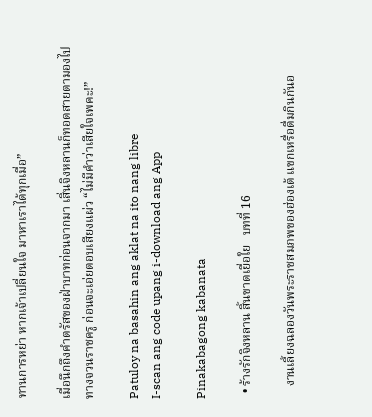ทานการหย่า หากเจ้าเปลี่ยนใจ มาหาเราได้ทุกเมื่อ”

เมื่อนึกถึงคำตรัสของฝ่าบาทก่อนจากมา เสิ่นจิงหลานก็ทอดสายตามองไปทางจวนราชครู ก่อนจะเอ่ยตอบเสียงแผ่ว “ไม่มีคำว่าเสียใจเพคะ!”

Patuloy na basahin ang aklat na ito nang libre
I-scan ang code upang i-download ang App

Pinakabagong kabanata

  • ร้างรักจิงหลาน สิ้นขาดเยื่อใย   บทที่ 16

    งานเลี้ยงฉลองวันพระราชสมภพของฮ่องเต้ แขกเหรื่อดื่มกินกันอ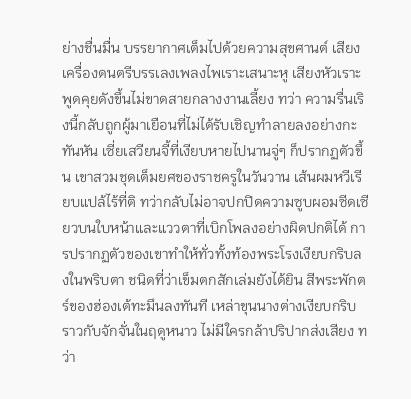ย่างชื่นมื่น บรรยากาศเต็มไปด้วยความสุขศานต์ เสียงเครื่องดนตรีบรรเลงเพลงไพเราะเสนาะหู เสียงหัวเราะพูดคุยดังขึ้นไม่ขาดสายกลางงานเลี้ยง ทว่า ความรื่นเริงนี้กลับถูกผู้มาเยือนที่ไม่ได้รับเชิญทำลายลงอย่างกะทันหัน เซี่ยเสวียนจี้ที่เงียบหายไปนานจู่ๆ ก็ปรากฏตัวขึ้น เขาสวมชุดเต็มยศของราชครูในวันวาน เส้นผมหวีเรียบแปล้ไร้ที่ติ ทว่ากลับไม่อาจปกปิดความซูบผอมซีดเซียวบนใบหน้าและแววตาที่เบิกโพลงอย่างผิดปกติได้ การปรากฏตัวของเขาทำให้ทั่วทั้งท้องพระโรงเงียบกริบลงในพริบตา ชนิดที่ว่าเข็มตกสักเล่มยังได้ยิน สีพระพักตร์ของฮ่องเต้ทะมึนลงทันที เหล่าขุนนางต่างเงียบกริบราวกับจักจั่นในฤดูหนาว ไม่มีใครกล้าปริปากส่งเสียง ทว่า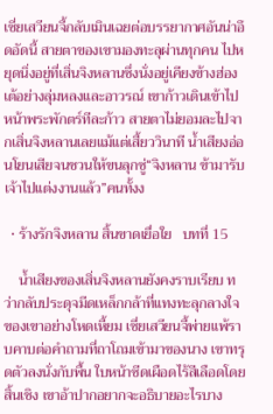เซี่ยเสวียนจี้กลับเมินเฉยต่อบรรยากาศอันน่าอึดอัดนี้ สายตาของเขามองทะลุผ่านทุกคน ไปหยุดนิ่งอยู่ที่เสิ่นจิงหลานซึ่งนั่งอยู่เคียงข้างฮ่องเต้อย่างลุ่มหลงและอาวรณ์ เขาก้าวเดินเข้าไปหน้าพระพักตร์ทีละก้าว สายตาไม่ยอมละไปจากเสิ่นจิงหลานเลยแม้แต่เสี้ยววินาที น้ำเสียงอ่อนโยนเสียจนชวนให้ขนลุกซู่“จิงหลาน ข้ามารับเจ้าไปแต่งงานแล้ว”คนทั้งง

  • ร้างรักจิงหลาน สิ้นขาดเยื่อใย   บทที่ 15

    น้ำเสียงของเสิ่นจิงหลานยังคงราบเรียบ ทว่ากลับประดุจมีดเหล็กกล้าที่แทงทะลุกลางใจของเขาอย่างโหดเหี้ยม เซี่ยเสวียนจี้พ่ายแพ้ราบคาบต่อคำถามที่ถาโถมเข้ามาของนาง เขาทรุดตัวลงนั่งกับพื้น ใบหน้าซีดเผือดไร้สีเลือดโดยสิ้นเชิง เขาอ้าปากอยากจะอธิบายอะไรบาง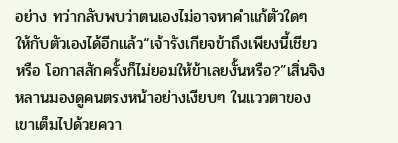อย่าง ทว่ากลับพบว่าตนเองไม่อาจหาคำแก้ตัวใดๆ ให้กับตัวเองได้อีกแล้ว“เจ้ารังเกียจข้าถึงเพียงนี้เชียวหรือ โอกาสสักครั้งก็ไม่ยอมให้ข้าเลยงั้นหรือ?”เสิ่นจิงหลานมองดูคนตรงหน้าอย่างเงียบๆ ในแววตาของเขาเต็มไปด้วยควา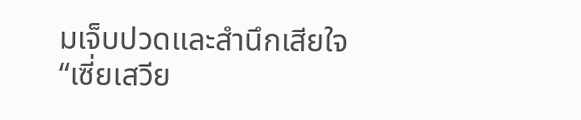มเจ็บปวดและสำนึกเสียใจ“เซี่ยเสวีย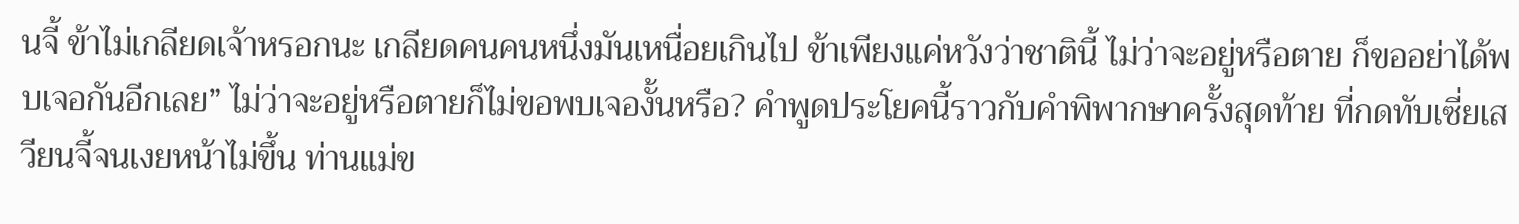นจี้ ข้าไม่เกลียดเจ้าหรอกนะ เกลียดคนคนหนึ่งมันเหนื่อยเกินไป ข้าเพียงแค่หวังว่าชาตินี้ ไม่ว่าจะอยู่หรือตาย ก็ขออย่าได้พบเจอกันอีกเลย” ไม่ว่าจะอยู่หรือตายก็ไม่ขอพบเจองั้นหรือ? คำพูดประโยคนี้ราวกับคำพิพากษาครั้งสุดท้าย ที่กดทับเซี่ยเสวียนจี้จนเงยหน้าไม่ขึ้น ท่านแม่ข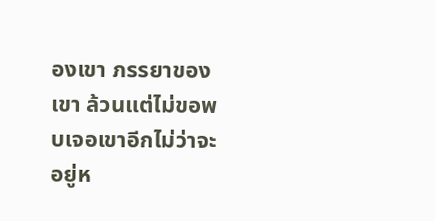องเขา ภรรยาของเขา ล้วนแต่ไม่ขอพบเจอเขาอีกไม่ว่าจะอยู่ห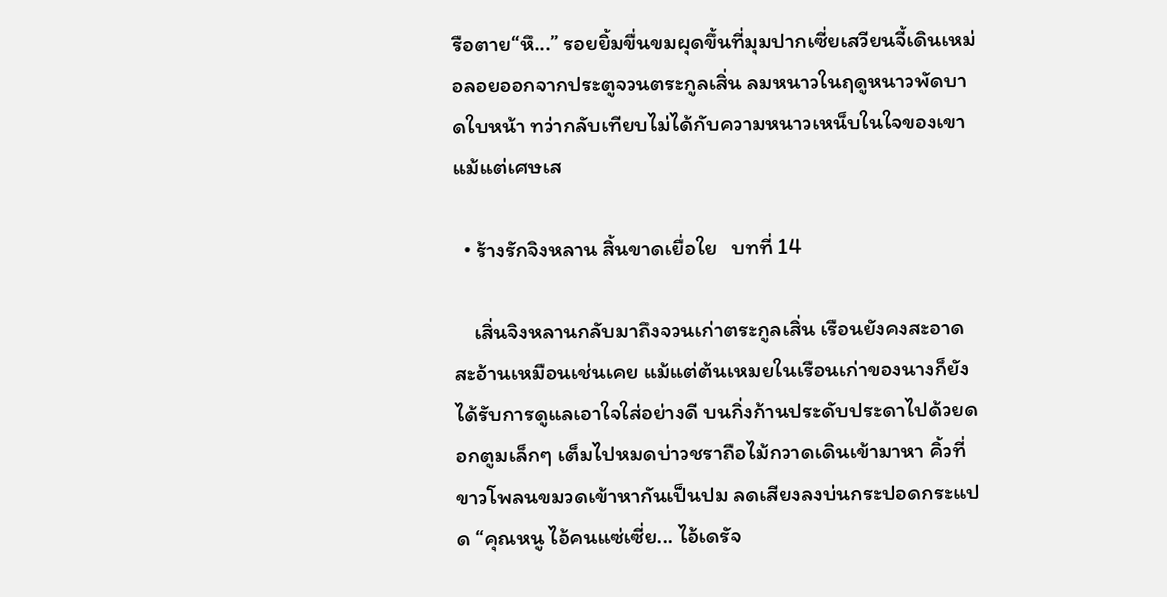รือตาย“หึ...” รอยยิ้มขื่นขมผุดขึ้นที่มุมปากเซี่ยเสวียนจี้เดินเหม่อลอยออกจากประตูจวนตระกูลเสิ่น ลมหนาวในฤดูหนาวพัดบาดใบหน้า ทว่ากลับเทียบไม่ได้กับความหนาวเหน็บในใจของเขาแม้แต่เศษเส

  • ร้างรักจิงหลาน สิ้นขาดเยื่อใย   บทที่ 14

    เสิ่นจิงหลานกลับมาถึงจวนเก่าตระกูลเสิ่น เรือนยังคงสะอาดสะอ้านเหมือนเช่นเคย แม้แต่ต้นเหมยในเรือนเก่าของนางก็ยังได้รับการดูแลเอาใจใส่อย่างดี บนกิ่งก้านประดับประดาไปด้วยดอกตูมเล็กๆ เต็มไปหมดบ่าวชราถือไม้กวาดเดินเข้ามาหา คิ้วที่ขาวโพลนขมวดเข้าหากันเป็นปม ลดเสียงลงบ่นกระปอดกระแปด “คุณหนู ไอ้คนแซ่เซี่ย... ไอ้เดรัจ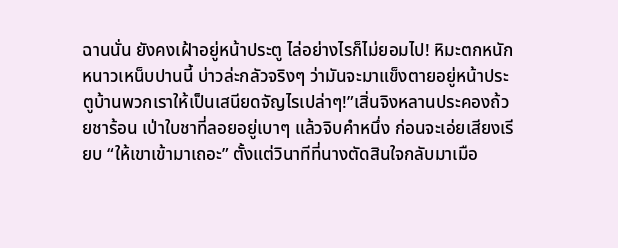ฉานนั่น ยังคงเฝ้าอยู่หน้าประตู ไล่อย่างไรก็ไม่ยอมไป! หิมะตกหนักหนาวเหน็บปานนี้ บ่าวล่ะกลัวจริงๆ ว่ามันจะมาแข็งตายอยู่หน้าประตูบ้านพวกเราให้เป็นเสนียดจัญไรเปล่าๆ!”เสิ่นจิงหลานประคองถ้วยชาร้อน เป่าใบชาที่ลอยอยู่เบาๆ แล้วจิบคำหนึ่ง ก่อนจะเอ่ยเสียงเรียบ “ให้เขาเข้ามาเถอะ” ตั้งแต่วินาทีที่นางตัดสินใจกลับมาเมือ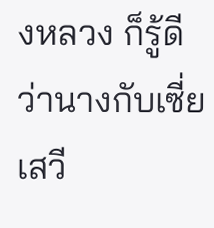งหลวง ก็รู้ดีว่านางกับเซี่ยเสวี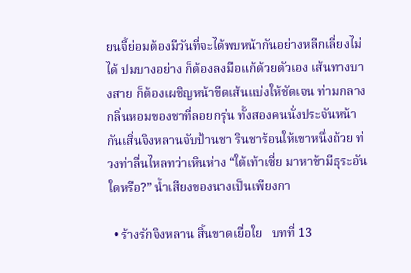ยนจี้ย่อมต้องมีวันที่จะได้พบหน้ากันอย่างหลีกเลี่ยงไม่ได้ ปมบางอย่าง ก็ต้องลงมือแก้ด้วยตัวเอง เส้นทางบางสาย ก็ต้องเผชิญหน้าขีดเส้นแบ่งให้ชัดเจน ท่ามกลางกลิ่นหอมของชาที่ลอยกรุ่น ทั้งสองคนนั่งประจันหน้ากันเสิ่นจิงหลานจับป้านชา รินชาร้อนให้เขาหนึ่งถ้วย ท่วงท่าลื่นไหลทว่าเหินห่าง “ใต้เท้าเซี่ย มาหาข้ามีธุระอันใดหรือ?” น้ำเสียงของนางเป็นเพียงกา

  • ร้างรักจิงหลาน สิ้นขาดเยื่อใย   บทที่ 13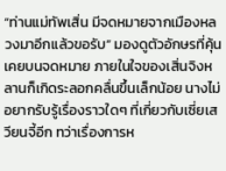“ท่านแม่ทัพเสิ่น มีจดหมายจากเมืองหลวงมาอีกแล้วขอรับ” มองดูตัวอักษรที่คุ้นเคยบนจดหมาย ภายในใจของเสิ่นจิงหลานก็เกิดระลอกคลื่นขึ้นเล็กน้อย นางไม่อยากรับรู้เรื่องราวใดๆ ที่เกี่ยวกับเซี่ยเสวียนจี้อีก ทว่าเรื่องการห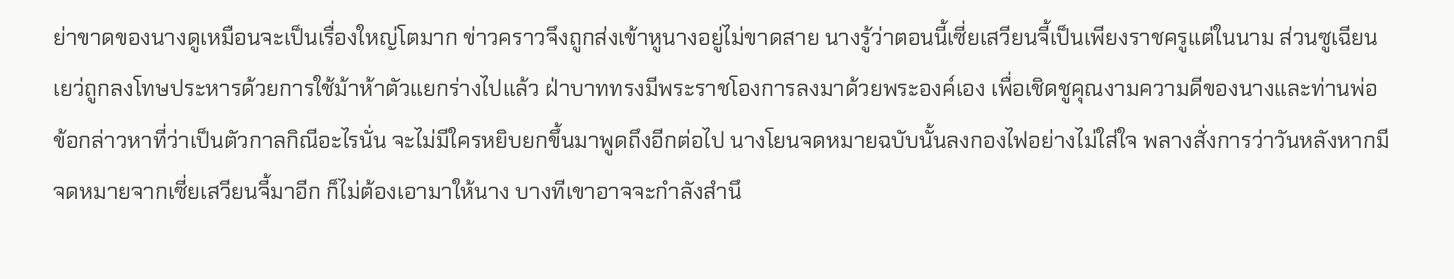ย่าขาดของนางดูเหมือนจะเป็นเรื่องใหญ่โตมาก ข่าวคราวจึงถูกส่งเข้าหูนางอยู่ไม่ขาดสาย นางรู้ว่าตอนนี้เซี่ยเสวียนจี้เป็นเพียงราชครูแต่ในนาม ส่วนซูเฉียนเยว่ถูกลงโทษประหารด้วยการใช้ม้าห้าตัวแยกร่างไปแล้ว ฝ่าบาททรงมีพระราชโองการลงมาด้วยพระองค์เอง เพื่อเชิดชูคุณงามความดีของนางและท่านพ่อ ข้อกล่าวหาที่ว่าเป็นตัวกาลกิณีอะไรนั่น จะไม่มีใครหยิบยกขึ้นมาพูดถึงอีกต่อไป นางโยนจดหมายฉบับนั้นลงกองไฟอย่างไม่ใส่ใจ พลางสั่งการว่าวันหลังหากมีจดหมายจากเซี่ยเสวียนจี้มาอีก ก็ไม่ต้องเอามาให้นาง บางทีเขาอาจจะกำลังสำนึ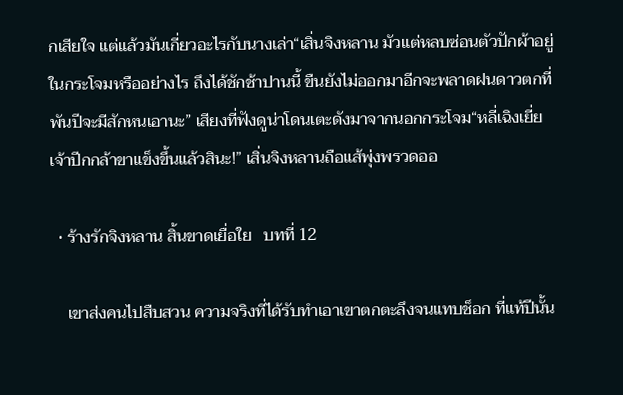กเสียใจ แต่แล้วมันเกี่ยวอะไรกับนางเล่า“เสิ่นจิงหลาน มัวแต่หลบซ่อนตัวปักผ้าอยู่ในกระโจมหรืออย่างไร ถึงได้ชักช้าปานนี้ ขืนยังไม่ออกมาอีกจะพลาดฝนดาวตกที่พันปีจะมีสักหนเอานะ” เสียงที่ฟังดูน่าโดนเตะดังมาจากนอกกระโจม“หลี่เฉิงเยี่ย เจ้าปีกกล้าขาแข็งขึ้นแล้วสินะ!” เสิ่นจิงหลานถือแส้พุ่งพรวดออ

  • ร้างรักจิงหลาน สิ้นขาดเยื่อใย   บทที่ 12

    เขาส่งคนไปสืบสวน ความจริงที่ได้รับทำเอาเขาตกตะลึงจนแทบช็อก ที่แท้ปีนั้น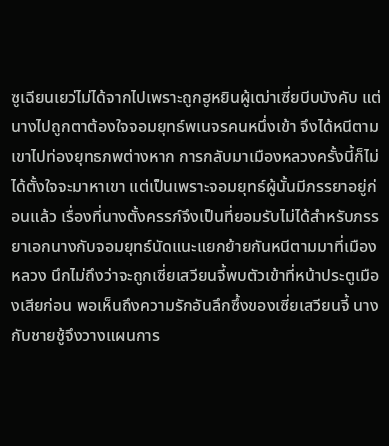ซูเฉียนเยว่ไม่ได้จากไปเพราะถูกฮูหยินผู้เฒ่าเซี่ยบีบบังคับ แต่นางไปถูกตาต้องใจจอมยุทธ์พเนจรคนหนึ่งเข้า จึงได้หนีตามเขาไปท่องยุทธภพต่างหาก การกลับมาเมืองหลวงครั้งนี้ก็ไม่ได้ตั้งใจจะมาหาเขา แต่เป็นเพราะจอมยุทธ์ผู้นั้นมีภรรยาอยู่ก่อนแล้ว เรื่องที่นางตั้งครรภ์จึงเป็นที่ยอมรับไม่ได้สำหรับภรรยาเอกนางกับจอมยุทธ์นัดแนะแยกย้ายกันหนีตามมาที่เมืองหลวง นึกไม่ถึงว่าจะถูกเซี่ยเสวียนจี้พบตัวเข้าที่หน้าประตูเมืองเสียก่อน พอเห็นถึงความรักอันลึกซึ้งของเซี่ยเสวียนจี้ นางกับชายชู้จึงวางแผนการ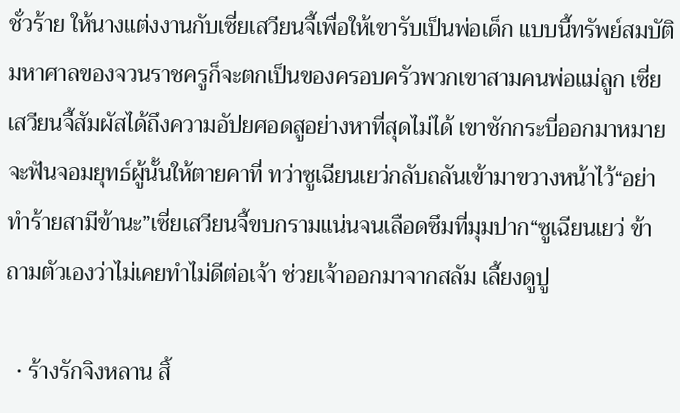ชั่วร้าย ให้นางแต่งงานกับเซี่ยเสวียนจี้เพื่อให้เขารับเป็นพ่อเด็ก แบบนี้ทรัพย์สมบัติมหาศาลของจวนราชครูก็จะตกเป็นของครอบครัวพวกเขาสามคนพ่อแม่ลูก เซี่ยเสวียนจี้สัมผัสได้ถึงความอัปยศอดสูอย่างหาที่สุดไม่ได้ เขาชักกระบี่ออกมาหมายจะฟันจอมยุทธ์ผู้นั้นให้ตายคาที่ ทว่าซูเฉียนเยว่กลับถลันเข้ามาขวางหน้าไว้“อย่าทำร้ายสามีข้านะ”เซี่ยเสวียนจี้ขบกรามแน่นจนเลือดซึมที่มุมปาก“ซูเฉียนเยว่ ข้าถามตัวเองว่าไม่เคยทำไม่ดีต่อเจ้า ช่วยเจ้าออกมาจากสลัม เลี้ยงดูปู

  • ร้างรักจิงหลาน สิ้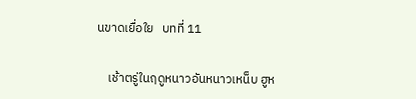นขาดเยื่อใย   บทที่ 11

    เช้าตรู่ในฤดูหนาวอันหนาวเหน็บ ฮูห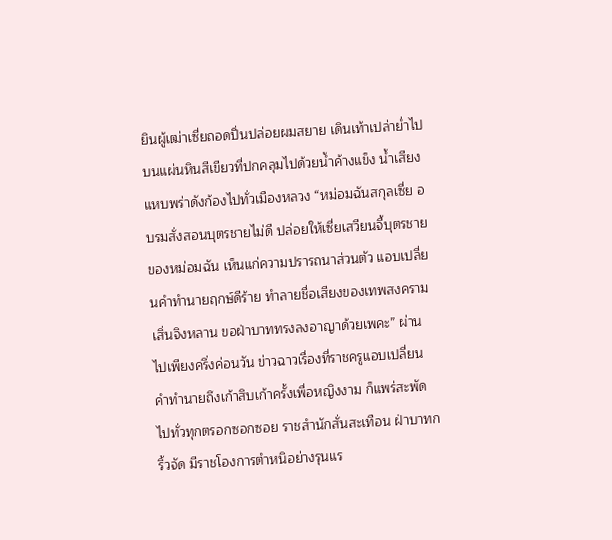ยินผู้เฒ่าเซี่ยถอดปิ่นปล่อยผมสยาย เดินเท้าเปล่าย่ำไปบนแผ่นหินสีเขียวที่ปกคลุมไปด้วยน้ำค้างแข็ง น้ำเสียงแหบพร่าดังก้องไปทั่วเมืองหลวง “หม่อมฉันสกุลเซี่ย อบรมสั่งสอนบุตรชายไม่ดี ปล่อยให้เซี่ยเสวียนจี้บุตรชายของหม่อมฉัน เห็นแก่ความปรารถนาส่วนตัว แอบเปลี่ยนคำทำนายฤกษ์ดีร้าย ทำลายชื่อเสียงของเทพสงครามเสิ่นจิงหลาน ขอฝ่าบาททรงลงอาญาด้วยเพคะ” ผ่านไปเพียงครึ่งค่อนวัน ข่าวฉาวเรื่องที่ราชครูแอบเปลี่ยนคำทำนายถึงเก้าสิบเก้าครั้งเพื่อหญิงงาม ก็แพร่สะพัดไปทั่วทุกตรอกซอกซอย ราชสำนักสั่นสะเทือน ฝ่าบาทกริ้วจัด มีราชโองการตำหนิอย่างรุนแร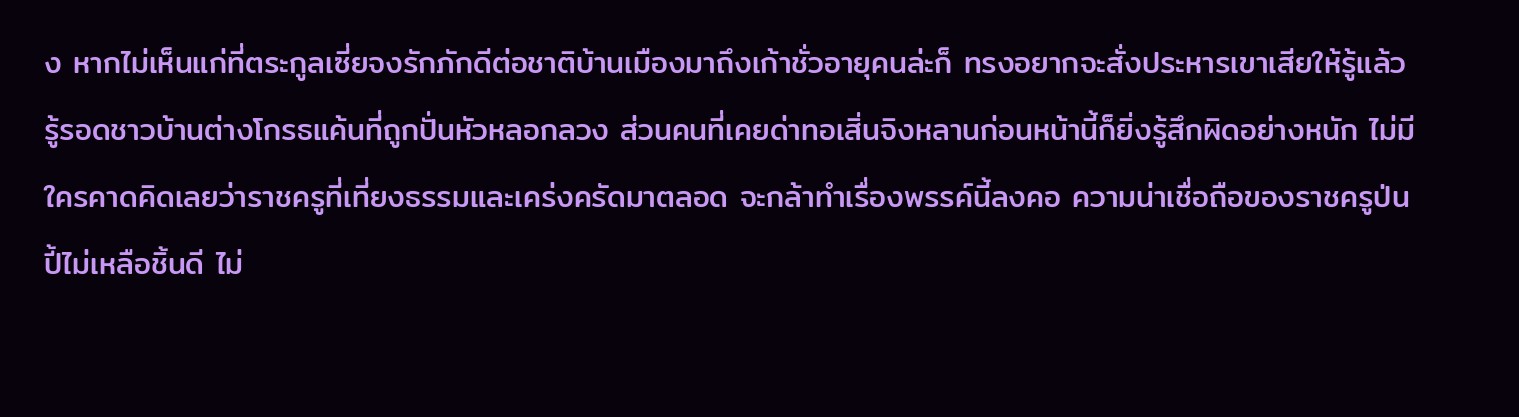ง หากไม่เห็นแก่ที่ตระกูลเซี่ยจงรักภักดีต่อชาติบ้านเมืองมาถึงเก้าชั่วอายุคนล่ะก็ ทรงอยากจะสั่งประหารเขาเสียให้รู้แล้วรู้รอดชาวบ้านต่างโกรธแค้นที่ถูกปั่นหัวหลอกลวง ส่วนคนที่เคยด่าทอเสิ่นจิงหลานก่อนหน้านี้ก็ยิ่งรู้สึกผิดอย่างหนัก ไม่มีใครคาดคิดเลยว่าราชครูที่เที่ยงธรรมและเคร่งครัดมาตลอด จะกล้าทำเรื่องพรรค์นี้ลงคอ ความน่าเชื่อถือของราชครูป่นปี้ไม่เหลือชิ้นดี ไม่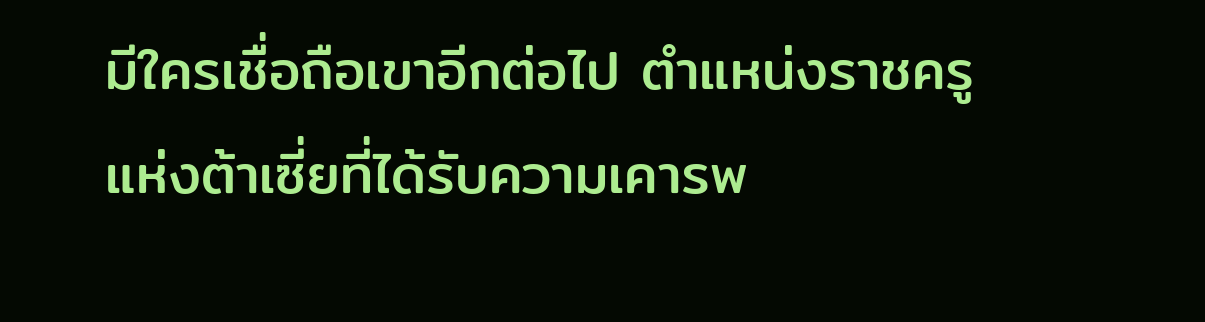มีใครเชื่อถือเขาอีกต่อไป ตำแหน่งราชครูแห่งต้าเซี่ยที่ได้รับความเคารพ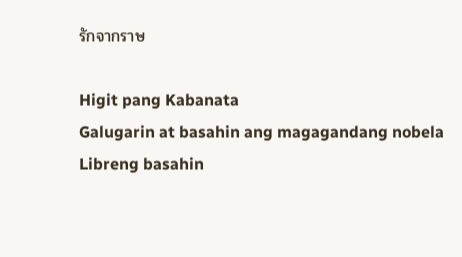รักจากราษ

Higit pang Kabanata
Galugarin at basahin ang magagandang nobela
Libreng basahin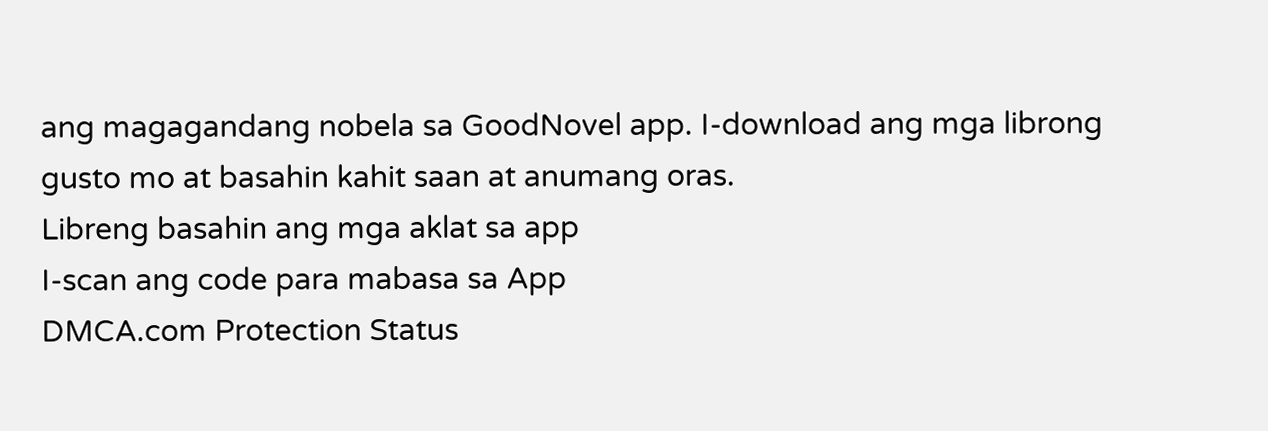ang magagandang nobela sa GoodNovel app. I-download ang mga librong gusto mo at basahin kahit saan at anumang oras.
Libreng basahin ang mga aklat sa app
I-scan ang code para mabasa sa App
DMCA.com Protection Status